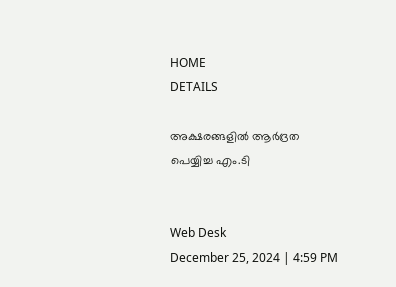HOME
DETAILS

അക്ഷരങ്ങളില്‍ ആര്‍ദ്രത പെയ്യിച്ച എം.ടി


Web Desk
December 25, 2024 | 4:59 PM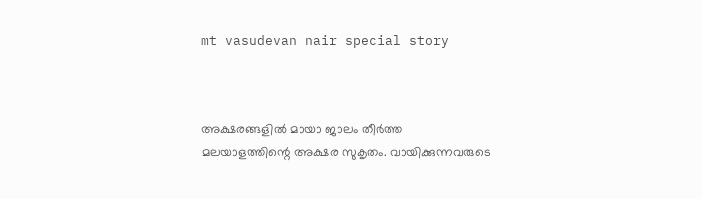mt vasudevan nair special story



അക്ഷരങ്ങളില്‍ മായാ ജാലം തീര്‍ത്ത മലയാളത്തിന്റെ അക്ഷര സുകൃതം. വായിക്കുന്നവരുടെ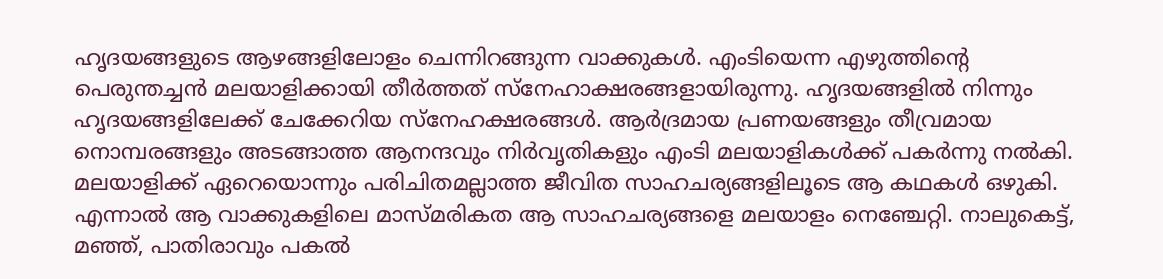ഹൃദയങ്ങളുടെ ആഴങ്ങളിലോളം ചെന്നിറങ്ങുന്ന വാക്കുകള്‍. എംടിയെന്ന എഴുത്തിന്റെ പെരുന്തച്ചന്‍ മലയാളിക്കായി തീര്‍ത്തത് സ്‌നേഹാക്ഷരങ്ങളായിരുന്നു. ഹൃദയങ്ങളില്‍ നിന്നും ഹൃദയങ്ങളിലേക്ക് ചേക്കേറിയ സ്‌നേഹക്ഷരങ്ങള്‍. ആര്‍ദ്രമായ പ്രണയങ്ങളും തീവ്രമായ നൊമ്പരങ്ങളും അടങ്ങാത്ത ആനന്ദവും നിര്‍വൃതികളും എംടി മലയാളികള്‍ക്ക് പകര്‍ന്നു നല്‍കി. മലയാളിക്ക് ഏറെയൊന്നും പരിചിതമല്ലാത്ത ജീവിത സാഹചര്യങ്ങളിലൂടെ ആ കഥകള്‍ ഒഴുകി. എന്നാല്‍ ആ വാക്കുകളിലെ മാസ്മരികത ആ സാഹചര്യങ്ങളെ മലയാളം നെഞ്ചേറ്റി. നാലുകെട്ട്, മഞ്ഞ്, പാതിരാവും പകല്‍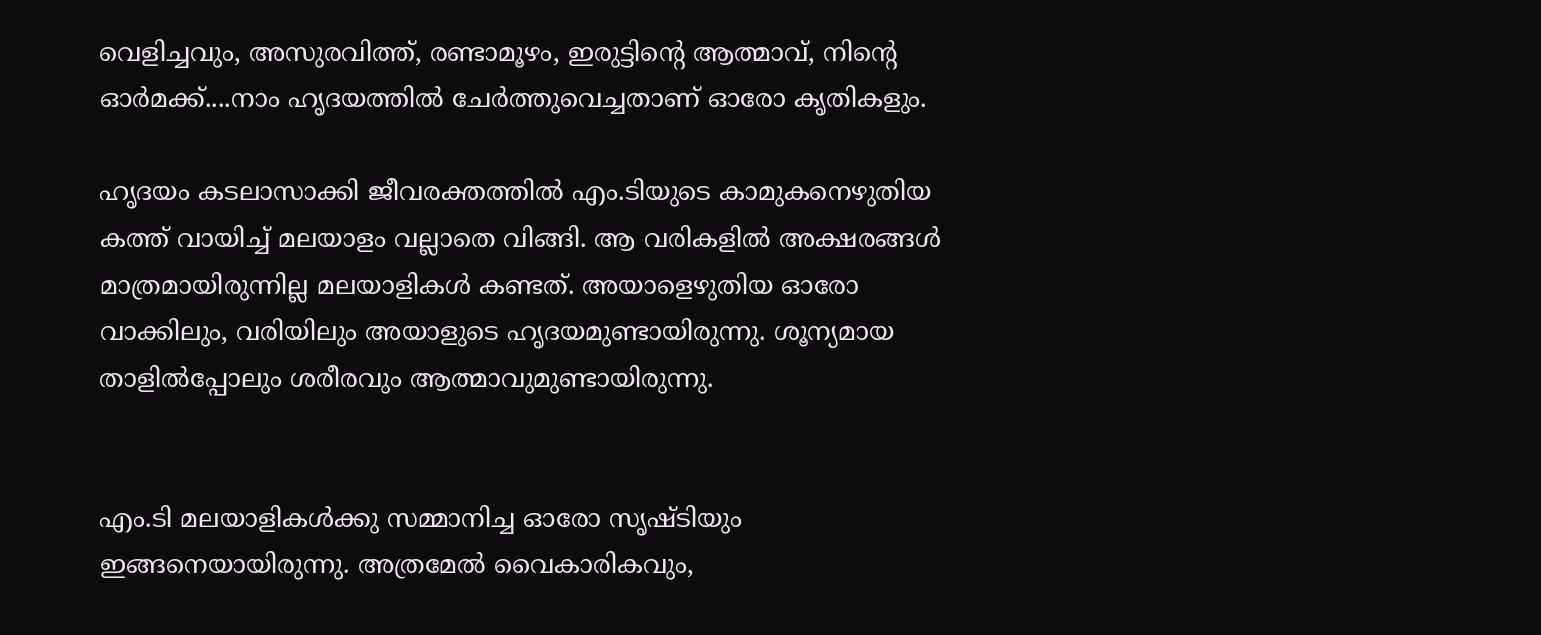വെളിച്ചവും, അസുരവിത്ത്, രണ്ടാമൂഴം, ഇരുട്ടിന്റെ ആത്മാവ്, നിന്റെ ഓര്‍മക്ക്....നാം ഹൃദയത്തില്‍ ചേര്‍ത്തുവെച്ചതാണ് ഓരോ കൃതികളും.

ഹൃദയം കടലാസാക്കി ജീവരക്തത്തില്‍ എം.ടിയുടെ കാമുകനെഴുതിയ കത്ത് വായിച്ച് മലയാളം വല്ലാതെ വിങ്ങി. ആ വരികളില്‍ അക്ഷരങ്ങള്‍ മാത്രമായിരുന്നില്ല മലയാളികള്‍ കണ്ടത്. അയാളെഴുതിയ ഓരോ വാക്കിലും, വരിയിലും അയാളുടെ ഹൃദയമുണ്ടായിരുന്നു. ശൂന്യമായ താളില്‍പ്പോലും ശരീരവും ആത്മാവുമുണ്ടായിരുന്നു.


എം.ടി മലയാളികള്‍ക്കു സമ്മാനിച്ച ഓരോ സൃഷ്ടിയും ഇങ്ങനെയായിരുന്നു. അത്രമേല്‍ വൈകാരികവും,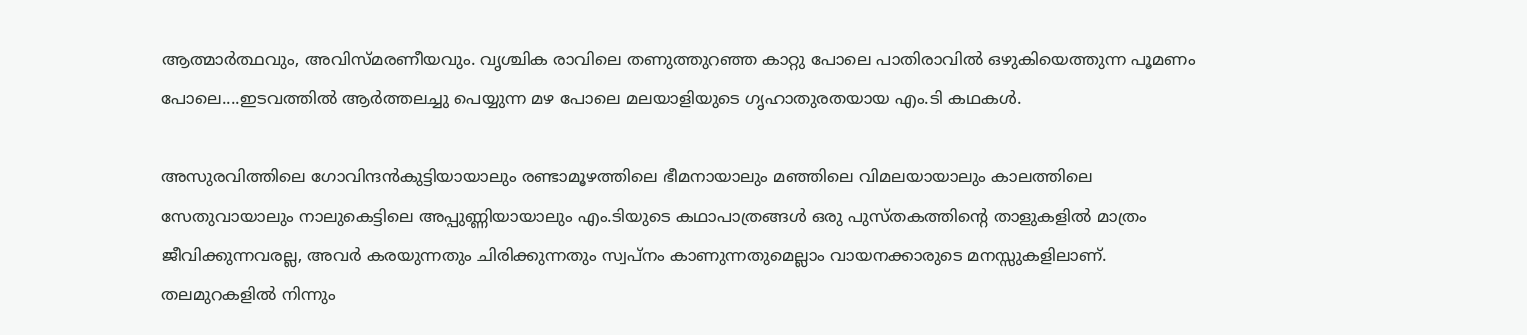ആത്മാര്‍ത്ഥവും, അവിസ്മരണീയവും. വൃശ്ചിക രാവിലെ തണുത്തുറഞ്ഞ കാറ്റു പോലെ പാതിരാവില്‍ ഒഴുകിയെത്തുന്ന പൂമണം പോലെ....ഇടവത്തില്‍ ആര്‍ത്തലച്ചു പെയ്യുന്ന മഴ പോലെ മലയാളിയുടെ ഗൃഹാതുരതയായ എം.ടി കഥകള്‍.

അസുരവിത്തിലെ ഗോവിന്ദന്‍കുട്ടിയായാലും രണ്ടാമൂഴത്തിലെ ഭീമനായാലും മഞ്ഞിലെ വിമലയായാലും കാലത്തിലെ സേതുവായാലും നാലുകെട്ടിലെ അപ്പുണ്ണിയായാലും എം.ടിയുടെ കഥാപാത്രങ്ങള്‍ ഒരു പുസ്തകത്തിന്റെ താളുകളില്‍ മാത്രം ജീവിക്കുന്നവരല്ല, അവര്‍ കരയുന്നതും ചിരിക്കുന്നതും സ്വപ്നം കാണുന്നതുമെല്ലാം വായനക്കാരുടെ മനസ്സുകളിലാണ്. തലമുറകളില്‍ നിന്നും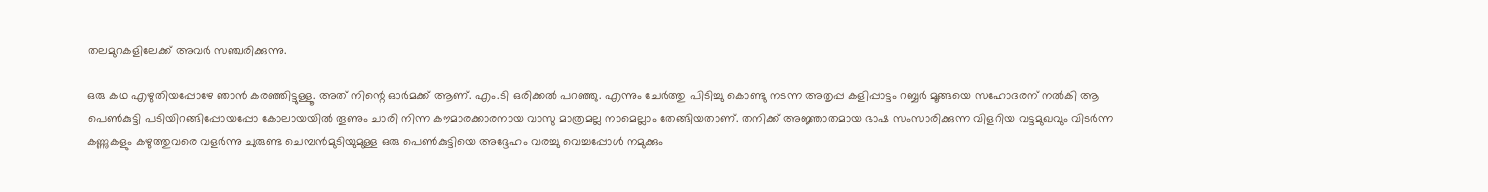തലമുറകളിലേക്ക് അവര്‍ സഞ്ചരിക്കുന്നു.

ഒരു കഥ എഴുതിയപ്പോഴേ ഞാന്‍ കരഞ്ഞിട്ടുള്ളൂ. അത് നിന്റെ ഓര്‍മക്ക് ആണ്. എം.ടി ഒരിക്കല്‍ പറഞ്ഞു. എന്നും ചേര്‍ത്തു പിടിച്ചു കൊണ്ടു നടന്ന അതൃപ്പ കളിപ്പാട്ടം റബ്ബര്‍ മൂങ്ങയെ സഹോദരന് നല്‍കി ആ പെണ്‍കുട്ടി പടിയിറങ്ങിപ്പോയപ്പോ കോലായയില്‍ തൂണും ചാരി നിന്ന കൗമാരക്കാരനായ വാസു മാത്രമല്ല നാമെല്ലാം തേങ്ങിയതാണ്. തനിക്ക് അജ്ഞാതമായ ഭാഷ സംസാരിക്കുന്ന വിളറിയ വട്ടമുഖവും വിടര്‍ന്ന കണ്ണുകളും കഴുത്തുവരെ വളര്‍ന്നു ചുരുണ്ട ചെമ്പന്‍മുടിയുമുള്ള ഒരു പെണ്‍കുട്ടിയെ അദ്ദേഹം വരച്ചു വെച്ചപ്പോള്‍ നമുക്കും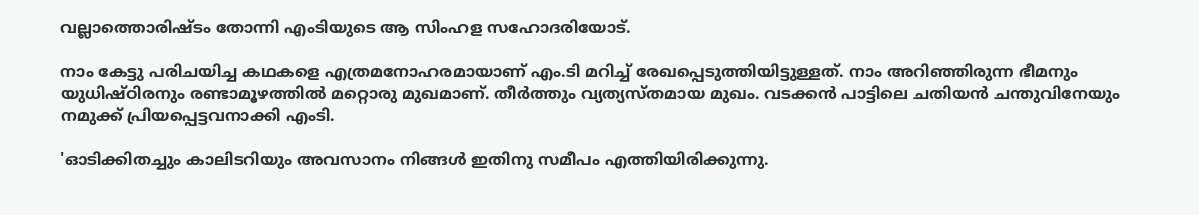വല്ലാത്തൊരിഷ്ടം തോന്നി എംടിയുടെ ആ സിംഹള സഹോദരിയോട്.

നാം കേട്ടു പരിചയിച്ച കഥകളെ എത്രമനോഹരമായാണ് എം.ടി മറിച്ച് രേഖപ്പെടുത്തിയിട്ടുള്ളത്. നാം അറിഞ്ഞിരുന്ന ഭീമനും യുധിഷ്ഠിരനും രണ്ടാമൂഴത്തില്‍ മറ്റൊരു മുഖമാണ്. തീര്‍ത്തും വ്യത്യസ്തമായ മുഖം. വടക്കന്‍ പാട്ടിലെ ചതിയന്‍ ചന്തുവിനേയും നമുക്ക് പ്രിയപ്പെട്ടവനാക്കി എംടി.

'ഓടിക്കിതച്ചും കാലിടറിയും അവസാനം നിങ്ങള്‍ ഇതിനു സമീപം എത്തിയിരിക്കുന്നു.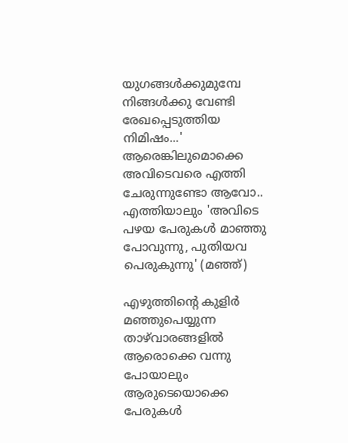യുഗങ്ങള്‍ക്കുമുമ്പേ നിങ്ങള്‍ക്കു വേണ്ടി രേഖപ്പെടുത്തിയ നിമിഷം...' ആരെങ്കിലുമൊക്കെ അവിടെവരെ എത്തി ചേരുന്നുണ്ടോ ആവോ.. എത്തിയാലും 'അവിടെ പഴയ പേരുകള്‍ മാഞ്ഞു പോവുന്നു, പുതിയവ പെരുകുന്നു' (മഞ്ഞ്)

എഴുത്തിന്റെ കുളിര്‍ മഞ്ഞുപെയ്യുന്ന താഴ്‌വാരങ്ങളില്‍ ആരൊക്കെ വന്നു പോയാലും ആരുടെയൊക്കെ പേരുകള്‍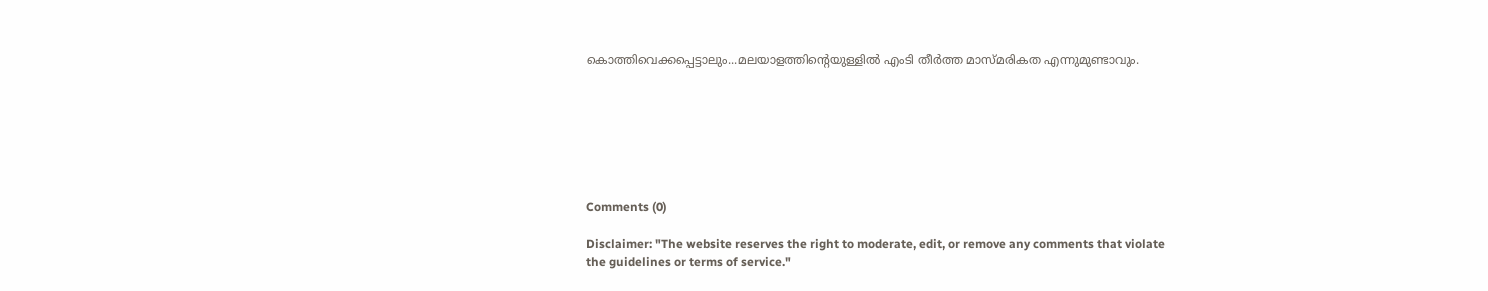കൊത്തിവെക്കപ്പെട്ടാലും...മലയാളത്തിന്റെയുള്ളില്‍ എംടി തീര്‍ത്ത മാസ്മരികത എന്നുമുണ്ടാവും.







Comments (0)

Disclaimer: "The website reserves the right to moderate, edit, or remove any comments that violate the guidelines or terms of service."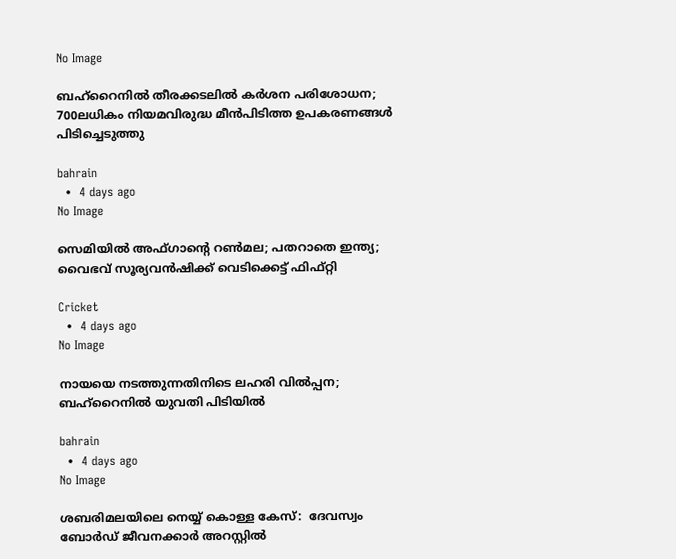No Image

ബഹ്‌റൈനില്‍ തീരക്കടലില്‍ കര്‍ശന പരിശോധന; 700ലധികം നിയമവിരുദ്ധ മീന്‍പിടിത്ത ഉപകരണങ്ങള്‍ പിടിച്ചെടുത്തു

bahrain
  •  4 days ago
No Image

സെമിയിൽ അഫ്ഗാന്റെ റൺമല; പതറാതെ ഇന്ത്യ; വൈഭവ് സൂര്യവൻഷിക്ക് വെടിക്കെട്ട് ഫിഫ്റ്റി

Cricket
  •  4 days ago
No Image

നായയെ നടത്തുന്നതിനിടെ ലഹരി വില്‍പ്പന; ബഹ്‌റൈനില്‍ യുവതി പിടിയില്‍

bahrain
  •  4 days ago
No Image

ശബരിമലയിലെ നെയ്യ് കൊള്ള കേസ്:  ദേവസ്വം ബോര്‍ഡ് ജീവനക്കാര്‍ അറസ്റ്റില്‍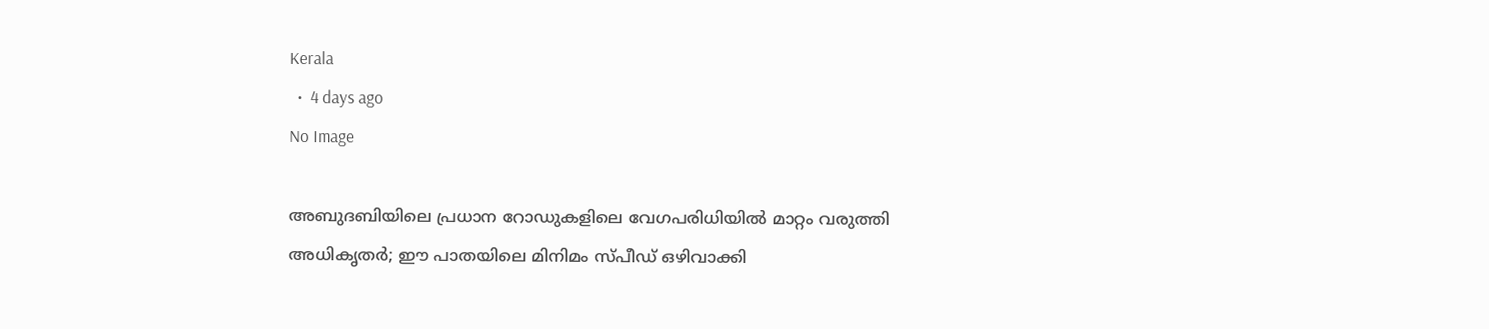Kerala
  •  4 days ago
No Image

അബുദബിയിലെ പ്രധാന റോഡുകളിലെ വേഗപരിധിയിൽ മാറ്റം വരുത്തി അധികൃതർ; ഈ പാതയിലെ മിനിമം സ്പീഡ് ഒഴിവാക്കി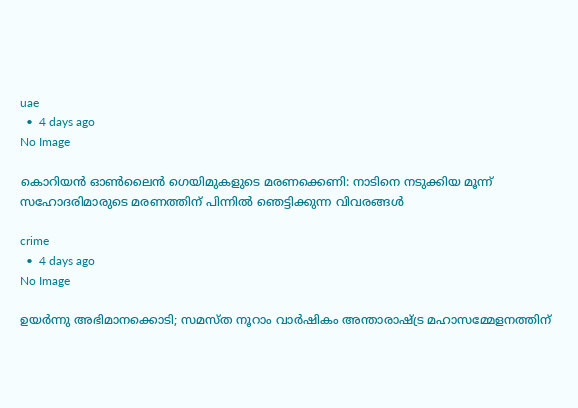uae
  •  4 days ago
No Image

കൊറിയൻ ഓൺലൈൻ ഗെയിമുകളുടെ മരണക്കെണി: നാടിനെ നടുക്കിയ മൂന്ന് സഹോദരിമാരുടെ മരണത്തിന് പിന്നിൽ ഞെട്ടിക്കുന്ന വിവരങ്ങൾ

crime
  •  4 days ago
No Image

ഉയർന്നു അഭിമാനക്കൊടി; സമസ്ത നൂറാം വാർഷികം അന്താരാഷ്ട്ര മഹാസമ്മേളനത്തിന്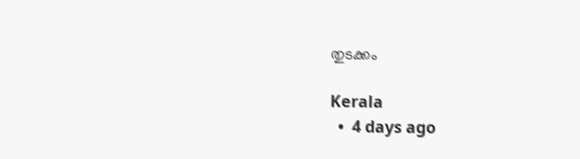തുടക്കം

Kerala
  •  4 days ago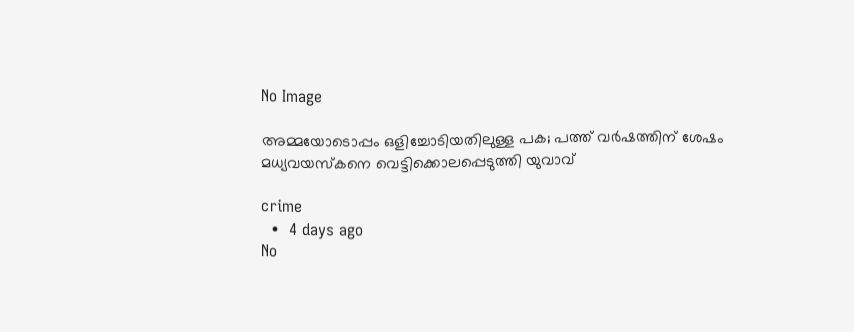No Image

അമ്മയോടൊപ്പം ഒളിച്ചോടിയതിലുള്ള പക; പത്ത് വർഷത്തിന് ശേഷം മധ്യവയസ്കനെ വെട്ടിക്കൊലപ്പെടുത്തി യുവാവ്

crime
  •  4 days ago
No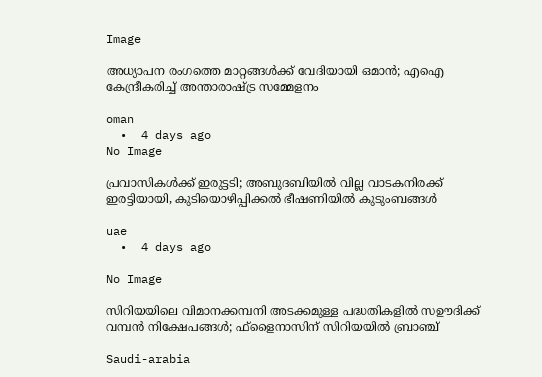Image

അധ്യാപന രംഗത്തെ മാറ്റങ്ങള്‍ക്ക് വേദിയായി ഒമാന്‍; എഐ കേന്ദ്രീകരിച്ച് അന്താരാഷ്ട്ര സമ്മേളനം

oman
  •  4 days ago
No Image

പ്രവാസികൾക്ക് ഇരുട്ടടി; അബുദബിയിൽ വില്ല വാടകനിരക്ക് ഇരട്ടിയായി, കുടിയൊഴിപ്പിക്കൽ ഭീഷണിയിൽ കുടുംബങ്ങൾ

uae
  •  4 days ago

No Image

സിറിയയിലെ വിമാനക്കമ്പനി അടക്കമുള്ള പദ്ധതികളില്‍ സഊദിക്ക് വമ്പന്‍ നിക്ഷേപങ്ങള്‍; ഫ്‌ളൈനാസിന് സിറിയയില്‍ ബ്രാഞ്ച്

Saudi-arabia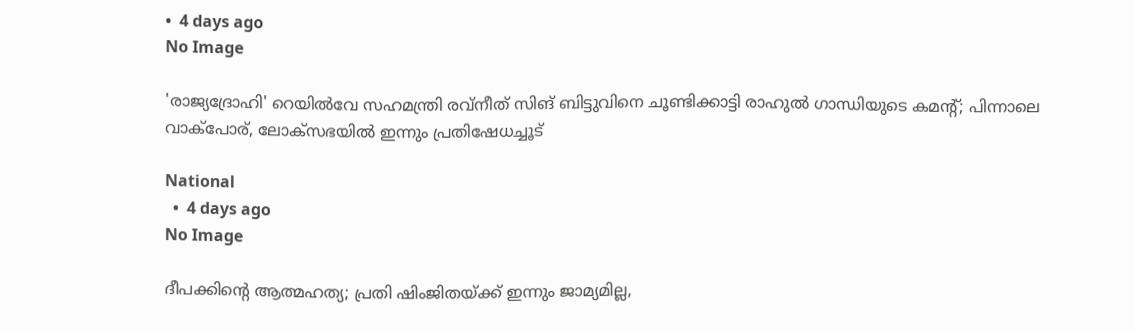•  4 days ago
No Image

'രാജ്യദ്രോഹി' റെയില്‍വേ സഹമന്ത്രി രവ്‌നീത് സിങ് ബിട്ടുവിനെ ചൂണ്ടിക്കാട്ടി രാഹുല്‍ ഗാന്ധിയുടെ കമന്റ്; പിന്നാലെ വാക്‌പോര്, ലോക്‌സഭയില്‍ ഇന്നും പ്രതിഷേധച്ചൂട്

National
  •  4 days ago
No Image

ദീപക്കിന്റെ ആത്മഹത്യ; പ്രതി ഷിംജിതയ്ക്ക് ഇന്നും ജാമ്യമില്ല,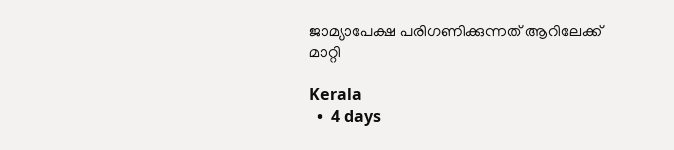ജാമ്യാപേക്ഷ പരിഗണിക്കുന്നത് ആറിലേക്ക് മാറ്റി

Kerala
  •  4 days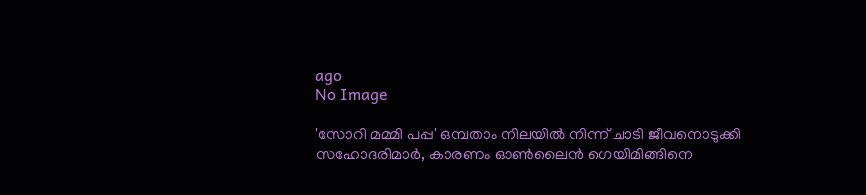ago
No Image

'സോറി മമ്മി പപ്പ' ഒമ്പതാം നിലയില്‍ നിന്ന് ചാടി ജീവനൊടുക്കി സഹോദരിമാര്‍, കാരണം ഓണ്‍ലൈന്‍ ഗെയിമിങ്ങിനെ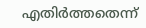എതിര്‍ത്തതെന്ന്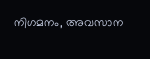നിഗമനം, അവസാന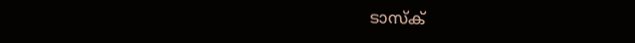ടാസ്‌ക്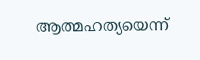ആത്മഹത്യയെന്ന്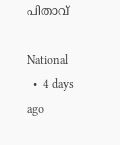പിതാവ്

National
  •  4 days ago